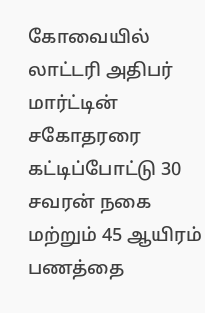கோவையில் லாட்டரி அதிபர் மார்ட்டின் சகோதரரை கட்டிப்போட்டு 30 சவரன் நகை மற்றும் 45 ஆயிரம் பணத்தை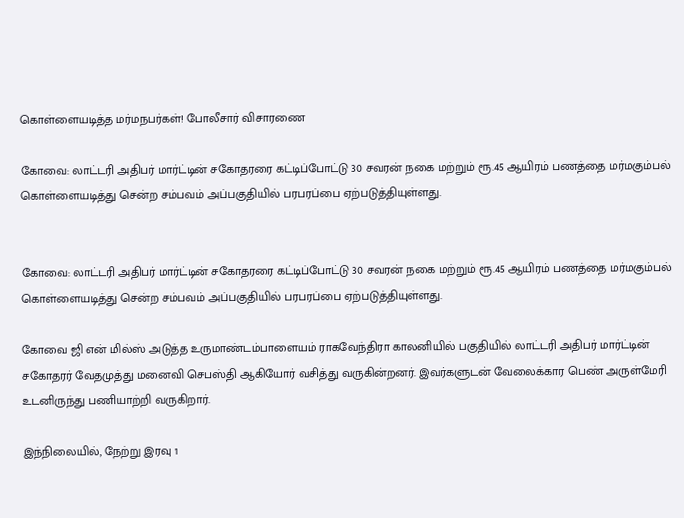கொள்ளையடித்த மர்மநபர்கள்! போலீசார் விசாரணை

கோவை: லாட்டரி அதிபர் மார்ட்டின் சகோதரரை கட்டிப்போட்டு 30 சவரன் நகை மற்றும் ரூ.45 ஆயிரம் பணத்தை மர்மகும்பல் கொள்ளையடித்து சென்ற சம்பவம் அப்பகுதியில் பரபரப்பை ஏற்படுத்தியுள்ளது.


கோவை: லாட்டரி அதிபர் மார்ட்டின் சகோதரரை கட்டிப்போட்டு 30 சவரன் நகை மற்றும் ரூ.45 ஆயிரம் பணத்தை மர்மகும்பல் கொள்ளையடித்து சென்ற சம்பவம் அப்பகுதியில் பரபரப்பை ஏற்படுத்தியுள்ளது.

கோவை ஜி என் மில்ஸ் அடுத்த உருமாண்டம்பாளையம் ராகவேந்திரா காலனியில் பகுதியில் லாட்டரி அதிபர் மார்ட்டின் சகோதரர் வேதமுத்து மனைவி செபஸ்தி ஆகியோர் வசித்து வருகின்றனர். இவர்களுடன் வேலைக்கார பெண் அருள்மேரி உடனிருந்து பணியாற்றி வருகிறார்.

இந்நிலையில், நேற்று இரவு 1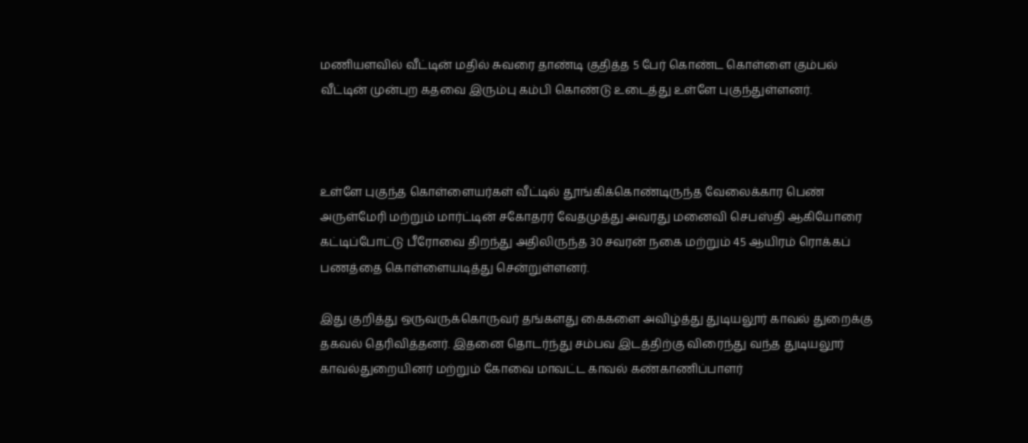மணியளவில் வீட்டின் மதில் சுவரை தாண்டி குதித்த 5 பேர் கொண்ட கொள்ளை கும்பல் வீட்டின் முன்புற கதவை இரும்பு கம்பி கொண்டு உடைத்து உள்ளே புகுந்துள்ளனர்.



உள்ளே புகுந்த கொள்ளையர்கள் வீட்டில் தூங்கிக்கொண்டிருந்த வேலைக்கார பெண் அருள்மேரி மற்றும் மார்ட்டின் சகோதரர் வேதமுத்து அவரது மனைவி செபஸ்தி ஆகியோரை கட்டிப்போட்டு பீரோவை திறந்து அதிலிருந்த 30 சவரன் நகை மற்றும் 45 ஆயிரம் ரொக்கப் பணத்தை கொள்ளையடித்து சென்றுள்ளனர்.

இது குறித்து ஒருவருக்கொருவர் தங்களது கைகளை அவிழ்த்து துடியலூர் காவல் துறைக்கு தகவல் தெரிவித்தனர். இதனை தொடர்ந்து சம்பவ இடத்திற்கு விரைந்து வந்த துடியலூர் காவல்துறையினர் மற்றும் கோவை மாவட்ட காவல் கண்காணிப்பாளர்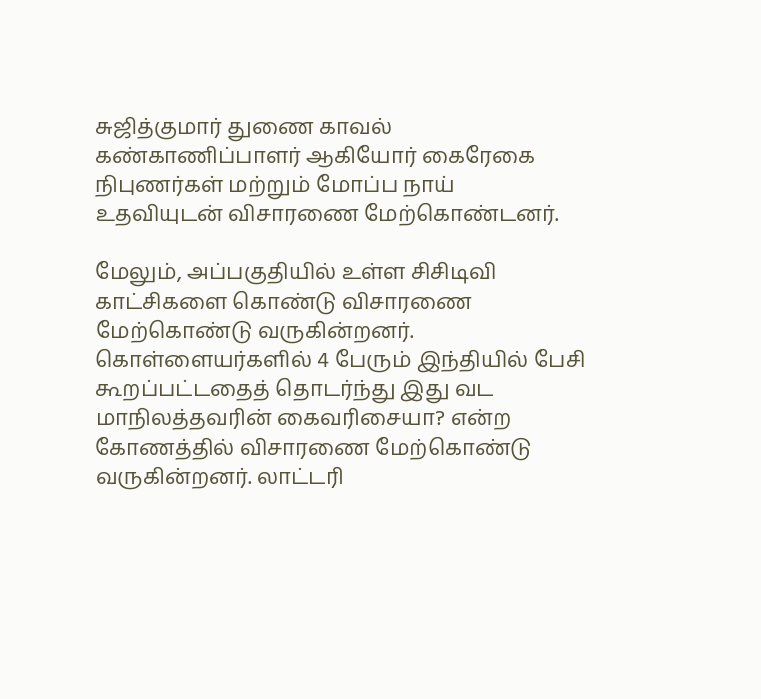சுஜித்குமார் துணை காவல் கண்காணிப்பாளர் ஆகியோர் கைரேகை நிபுணர்கள் மற்றும் மோப்ப நாய் உதவியுடன் விசாரணை மேற்கொண்டனர்.

மேலும், அப்பகுதியில் உள்ள சிசிடிவி காட்சிகளை கொண்டு விசாரணை மேற்கொண்டு வருகின்றனர். கொள்ளையர்களில் 4 பேரும் இந்தியில் பேசி கூறப்பட்டதைத் தொடர்ந்து இது வட மாநிலத்தவரின் கைவரிசையா? என்ற கோணத்தில் விசாரணை மேற்கொண்டு வருகின்றனர். லாட்டரி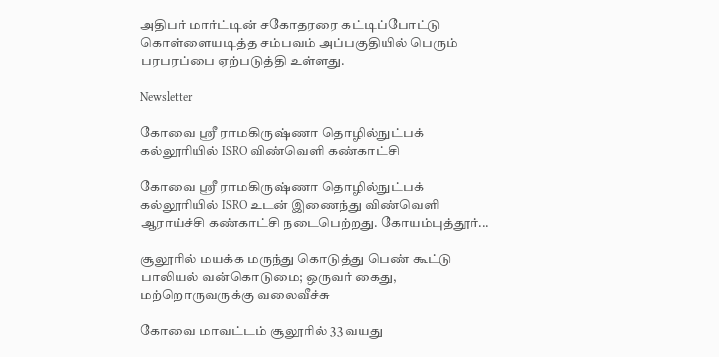அதிபர் மார்ட்டின் சகோதரரை கட்டிப்போட்டு கொள்ளையடித்த சம்பவம் அப்பகுதியில் பெரும் பரபரப்பை ஏற்படுத்தி உள்ளது.

Newsletter

கோவை ஸ்ரீ ராமகிருஷ்ணா தொழில்நுட்பக் கல்லூரியில் ISRO விண்வெளி கண்காட்சி

கோவை ஸ்ரீ ராமகிருஷ்ணா தொழில்நுட்பக் கல்லூரியில் ISRO உடன் இணைந்து விண்வெளி ஆராய்ச்சி கண்காட்சி நடைபெற்றது. கோயம்புத்தூர்...

சூலூரில் மயக்க மருந்து கொடுத்து பெண் கூட்டு பாலியல் வன்கொடுமை; ஒருவர் கைது, மற்றொருவருக்கு வலைவீச்சு

கோவை மாவட்டம் சூலூரில் 33 வயது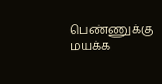பெண்ணுக்கு மயக்க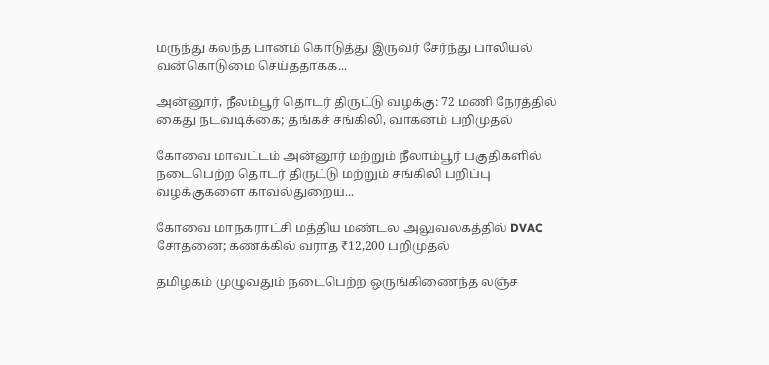மருந்து கலந்த பானம் கொடுத்து இருவர் சேர்ந்து பாலியல் வன்கொடுமை செய்ததாகக...

அன்னூர், நீலம்பூர் தொடர் திருட்டு வழக்கு: 72 மணி நேரத்தில் கைது நடவடிக்கை; தங்கச் சங்கிலி, வாகனம் பறிமுதல்

கோவை மாவட்டம் அன்னூர் மற்றும் நீலாம்பூர் பகுதிகளில் நடைபெற்ற தொடர் திருட்டு மற்றும் சங்கிலி பறிப்பு வழக்குகளை காவல்துறைய...

கோவை மாநகராட்சி மத்திய மண்டல அலுவலகத்தில் DVAC சோதனை; கணக்கில் வராத ₹12,200 பறிமுதல்

தமிழகம் முழுவதும் நடைபெற்ற ஒருங்கிணைந்த லஞ்ச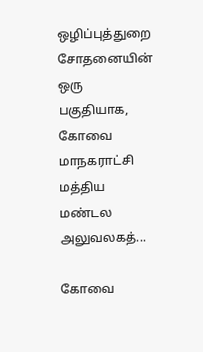ஒழிப்புத்துறை சோதனையின் ஒரு பகுதியாக, கோவை மாநகராட்சி மத்திய மண்டல அலுவலகத்...

கோவை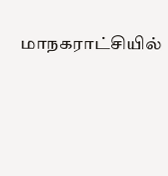மாநகராட்சியில்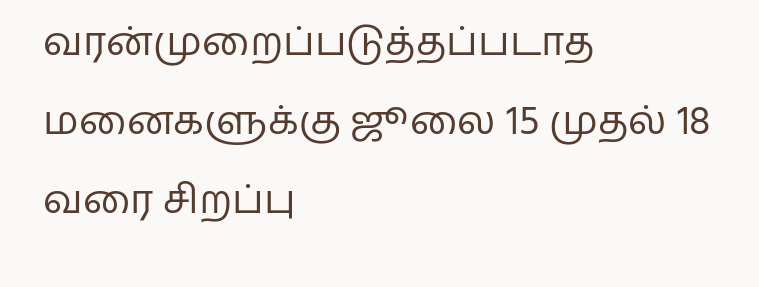வரன்முறைப்படுத்தப்படாத மனைகளுக்கு ஜூலை 15 முதல் 18 வரை சிறப்பு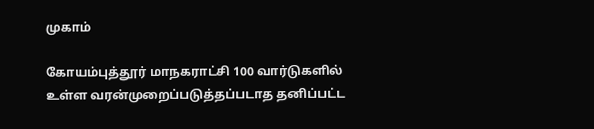முகாம்

கோயம்புத்தூர் மாநகராட்சி 100 வார்டுகளில் உள்ள வரன்முறைப்படுத்தப்படாத தனிப்பட்ட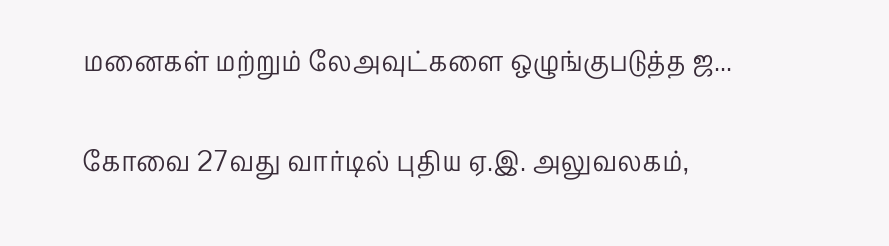மனைகள் மற்றும் லேஅவுட்களை ஒழுங்குபடுத்த ஜ...

கோவை 27வது வார்டில் புதிய ஏ.இ. அலுவலகம்,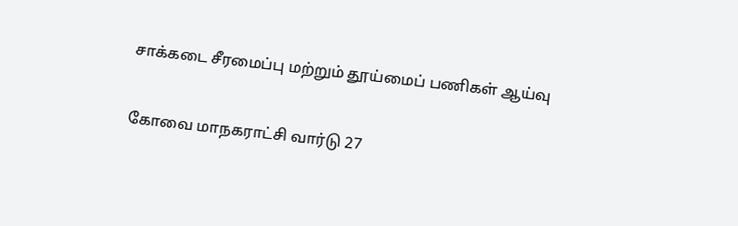சாக்கடை சீரமைப்பு மற்றும் தூய்மைப் பணிகள் ஆய்வு

கோவை மாநகராட்சி வார்டு 27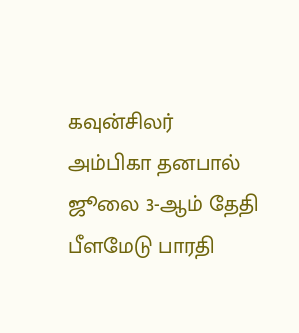கவுன்சிலர் அம்பிகா தனபால் ஜூலை 3-ஆம் தேதி பீளமேடு பாரதி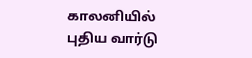காலனியில் புதிய வார்டு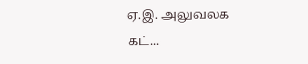ஏ.இ. அலுவலக கட்...